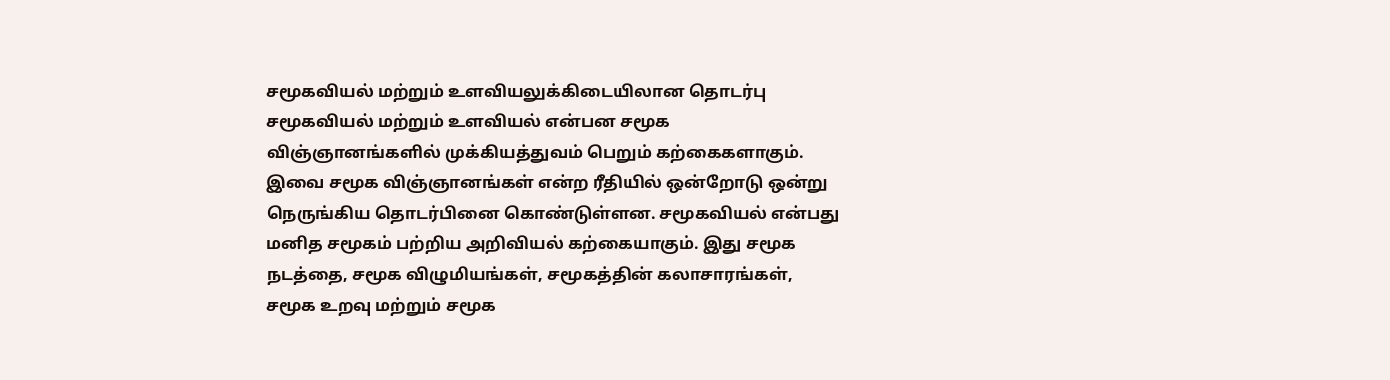சமூகவியல் மற்றும் உளவியலுக்கிடையிலான தொடர்பு
சமூகவியல் மற்றும் உளவியல் என்பன சமூக விஞ்ஞானங்களில் முக்கியத்துவம் பெறும் கற்கைகளாகும். இவை சமூக விஞ்ஞானங்கள் என்ற ரீதியில் ஒன்றோடு ஒன்று நெருங்கிய தொடர்பினை கொண்டுள்ளன. சமூகவியல் என்பது மனித சமூகம் பற்றிய அறிவியல் கற்கையாகும். இது சமூக நடத்தை, சமூக விழுமியங்கள், சமூகத்தின் கலாசாரங்கள், சமூக உறவு மற்றும் சமூக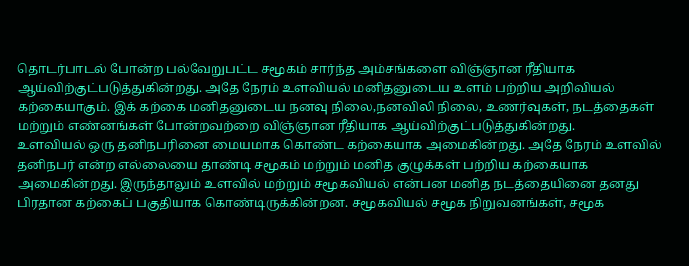தொடர்பாடல் போன்ற பல்வேறுபட்ட சமூகம் சார்ந்த அம்சங்களை விஞ்ஞான ரீதியாக ஆய்விற்குட்படுத்துகின்றது. அதே நேரம் உளவியல் மனிதனுடைய உளம் பற்றிய அறிவியல் கற்கையாகும். இக் கற்கை மனிதனுடைய நனவு நிலை,நனவிலி நிலை, உணர்வுகள், நடத்தைகள் மற்றும் எண்னங்கள் போன்றவற்றை விஞ்ஞான ரீதியாக ஆய்விற்குட்படுத்துகின்றது.
உளவியல் ஒரு தனிநபரினை மையமாக கொண்ட கற்கையாக அமைகின்றது. அதே நேரம் உளவில் தனிநபர் என்ற எல்லையை தாண்டி சமூகம் மற்றும் மனித குழுக்கள் பற்றிய கற்கையாக அமைகின்றது. இருந்தாலும் உளவில் மற்றும் சமூகவியல் என்பன மனித நடத்தையினை தனது பிரதான கற்கைப் பகுதியாக கொண்டிருக்கின்றன. சமூகவியல் சமூக நிறுவனங்கள், சமூக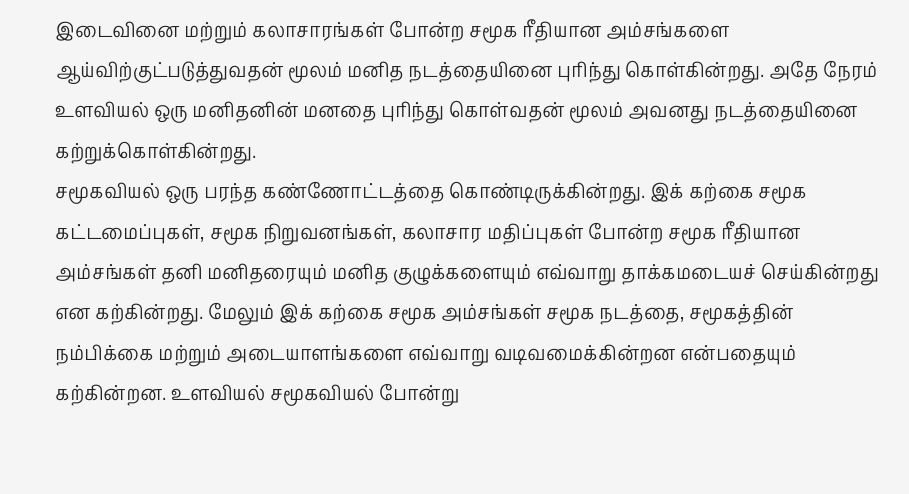இடைவினை மற்றும் கலாசாரங்கள் போன்ற சமூக ரீதியான அம்சங்களை ஆய்விற்குட்படுத்துவதன் மூலம் மனித நடத்தையினை புரிந்து கொள்கின்றது. அதே நேரம் உளவியல் ஒரு மனிதனின் மனதை புரிந்து கொள்வதன் மூலம் அவனது நடத்தையினை கற்றுக்கொள்கின்றது.
சமூகவியல் ஒரு பரந்த கண்ணோட்டத்தை கொண்டிருக்கின்றது. இக் கற்கை சமூக கட்டமைப்புகள், சமூக நிறுவனங்கள், கலாசார மதிப்புகள் போன்ற சமூக ரீதியான அம்சங்கள் தனி மனிதரையும் மனித குழுக்களையும் எவ்வாறு தாக்கமடையச் செய்கின்றது என கற்கின்றது. மேலும் இக் கற்கை சமூக அம்சங்கள் சமூக நடத்தை, சமூகத்தின் நம்பிக்கை மற்றும் அடையாளங்களை எவ்வாறு வடிவமைக்கின்றன என்பதையும் கற்கின்றன. உளவியல் சமூகவியல் போன்று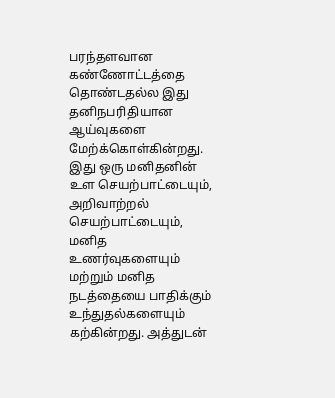பரந்தளவான கண்ணோட்டத்தை தொண்டதல்ல இது தனிநபரிதியான ஆய்வுகளை மேற்க்கொள்கின்றது. இது ஒரு மனிதனின் உள செயற்பாட்டையும், அறிவாற்றல் செயற்பாட்டையும், மனித உணர்வுகளையும் மற்றும் மனித நடத்தையை பாதிக்கும் உந்துதல்களையும் கற்கின்றது. அத்துடன்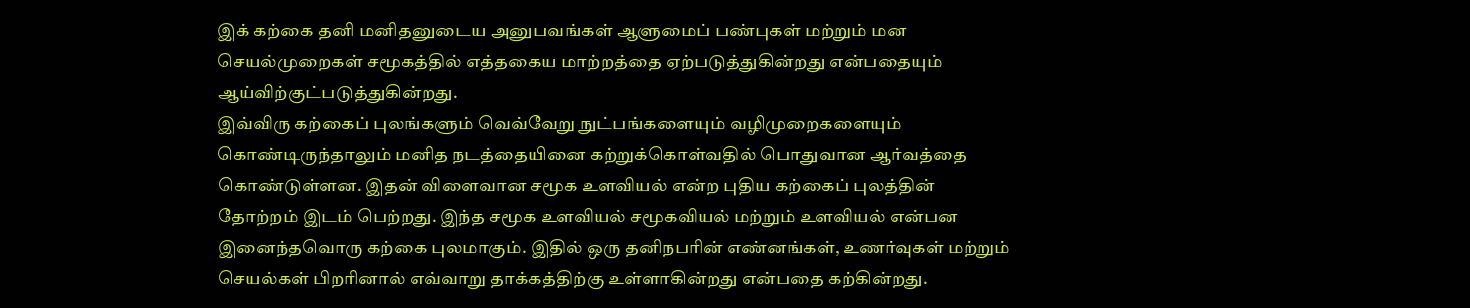இக் கற்கை தனி மனிதனுடைய அனுபவங்கள் ஆளுமைப் பண்புகள் மற்றும் மன செயல்முறைகள் சமூகத்தில் எத்தகைய மாற்றத்தை ஏற்படுத்துகின்றது என்பதையும் ஆய்விற்குட்படுத்துகின்றது.
இவ்விரு கற்கைப் புலங்களும் வெவ்வேறு நுட்பங்களையும் வழிமுறைகளையும் கொண்டிருந்தாலும் மனித நடத்தையினை கற்றுக்கொள்வதில் பொதுவான ஆர்வத்தை கொண்டுள்ளன. இதன் விளைவான சமூக உளவியல் என்ற புதிய கற்கைப் புலத்தின் தோற்றம் இடம் பெற்றது. இந்த சமூக உளவியல் சமூகவியல் மற்றும் உளவியல் என்பன இனைந்தவொரு கற்கை புலமாகும். இதில் ஒரு தனிநபரின் எண்னங்கள், உணர்வுகள் மற்றும் செயல்கள் பிறரினால் எவ்வாறு தாக்கத்திற்கு உள்ளாகின்றது என்பதை கற்கின்றது.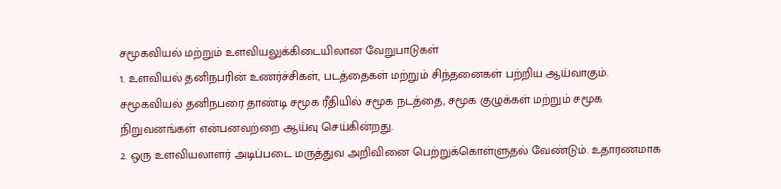சமூகவியல் மற்றும் உளவியலுக்கிடையிலான வேறுபாடுகள்
1. உளவியல் தனிநபரின் உணர்ச்சிகள், படத்தைகள் மற்றும் சிந்தனைகள் பற்றிய ஆய்வாகும். சமூகவியல் தனிநபரை தாண்டி சமூக ரீதியில் சமூக நடத்தை, சமூக குழுக்கள் மற்றும் சமூக நிறுவனங்கள் என்பனவற்றை ஆய்வு செய்கின்றது.
2. ஒரு உளவியலாளர் அடிப்படை மருத்துவ அறிவினை பெற்றுக்கொள்ளுதல் வேண்டும். உதாரணமாக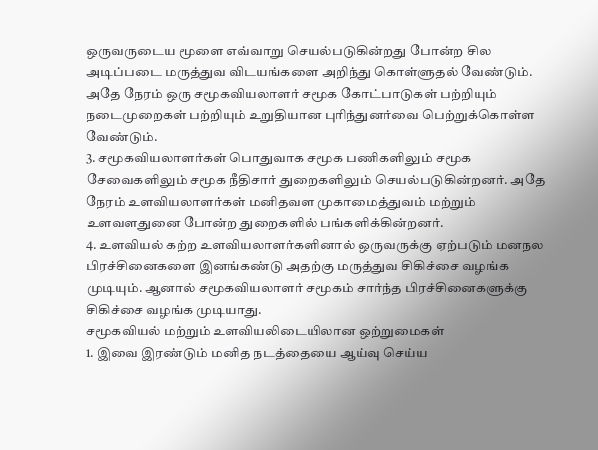ஒருவருடைய மூளை எவ்வாறு செயல்படுகின்றது போன்ற சில அடிப்படை மருத்துவ விடயங்களை அறிந்து கொள்ளுதல் வேண்டும். அதே நேரம் ஒரு சமூகவியலாளர் சமூக கோட்பாடுகள் பற்றியும் நடைமுறைகள் பற்றியும் உறுதியான புரிந்துனர்வை பெற்றுக்கொள்ள வேண்டும்.
3. சமூகவியலாளர்கள் பொதுவாக சமூக பணிகளிலும் சமூக சேவைகளிலும் சமூக நீதிசார் துறைகளிலும் செயல்படுகின்றனர். அதே நேரம் உளவியலாளர்கள் மனிதவள முகாமைத்துவம் மற்றும் உளவளதுனை போன்ற துறைகளில் பங்களிக்கின்றனர்.
4. உளவியல் கற்ற உளவியலாளர்களினால் ஒருவருக்கு ஏற்படும் மனநல பிரச்சினைகளை இனங்கண்டு அதற்கு மருத்துவ சிகிச்சை வழங்க முடியும். ஆனால் சமூகவியலாளர் சமூகம் சார்ந்த பிரச்சினைகளுக்கு சிகிச்சை வழங்க முடியாது.
சமூகவியல் மற்றும் உளவியலிடையிலான ஒற்றுமைகள்
1. இவை இரண்டும் மனித நடத்தையை ஆய்வு செய்ய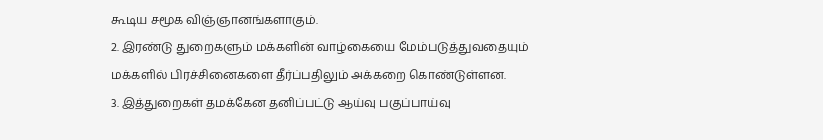கூடிய சமூக விஞ்ஞானங்களாகும்.
2. இரண்டு துறைகளும் மக்களின் வாழ்கையை மேம்படுத்துவதையும் மக்களில் பிரச்சினைகளை தீர்ப்பதிலும் அக்கறை கொண்டுள்ளன.
3. இத்துறைகள் தமக்கேன தனிப்பட்டு ஆய்வு பகுப்பாய்வு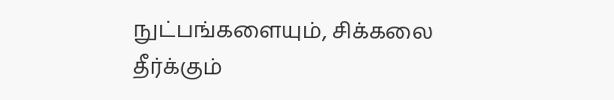நுட்பங்களையும், சிக்கலை தீர்க்கும்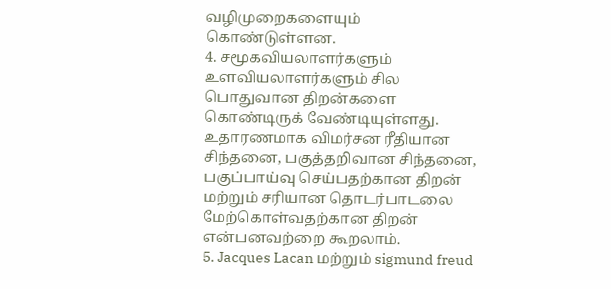வழிமுறைகளையும் கொண்டுள்ளன.
4. சமூகவியலாளர்களும் உளவியலாளர்களும் சில பொதுவான திறன்களை கொண்டிருக் வேண்டியுள்ளது. உதாரணமாக விமர்சன ரீதியான சிந்தனை, பகுத்தறிவான சிந்தனை, பகுப்பாய்வு செய்பதற்கான திறன் மற்றும் சரியான தொடர்பாடலை மேற்கொள்வதற்கான திறன் என்பனவற்றை கூறலாம்.
5. Jacques Lacan மற்றும் sigmund freud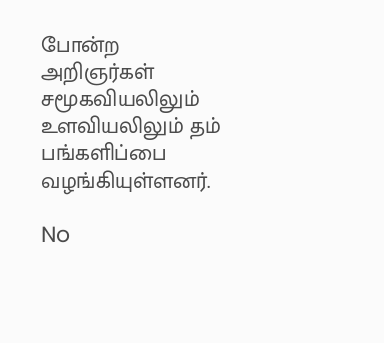போன்ற அறிஞர்கள் சமூகவியலிலும் உளவியலிலும் தம் பங்களிப்பை வழங்கியுள்ளனர்.

No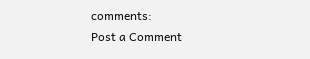comments:
Post a Comment